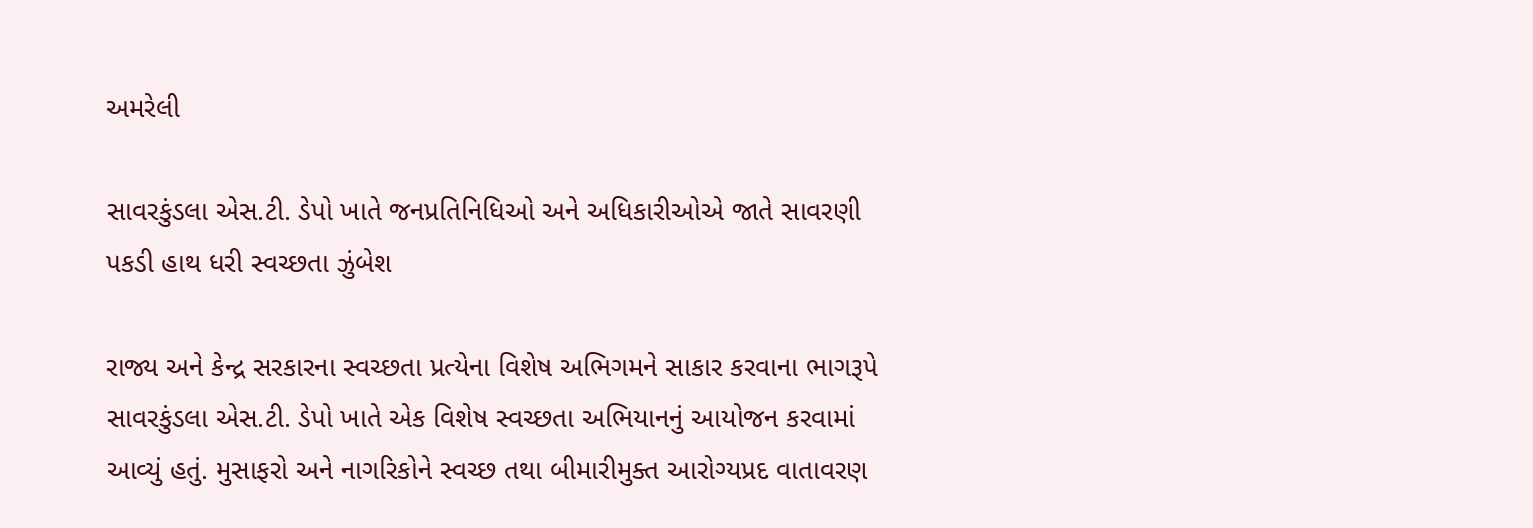અમરેલી

સાવરકુંડલા એસ.ટી. ડેપો ખાતે જનપ્રતિનિધિઓ અને અધિકારીઓએ જાતે સાવરણી પકડી હાથ ધરી સ્વચ્છતા ઝુંબેશ

રાજ્ય અને કેન્દ્ર સરકારના સ્વચ્છતા પ્રત્યેના વિશેષ અભિગમને સાકાર કરવાના ભાગરૂપે સાવરકુંડલા એસ.ટી. ડેપો ખાતે એક વિશેષ સ્વચ્છતા અભિયાનનું આયોજન કરવામાં આવ્યું હતું. મુસાફરો અને નાગરિકોને સ્વચ્છ તથા બીમારીમુક્ત આરોગ્યપ્રદ વાતાવરણ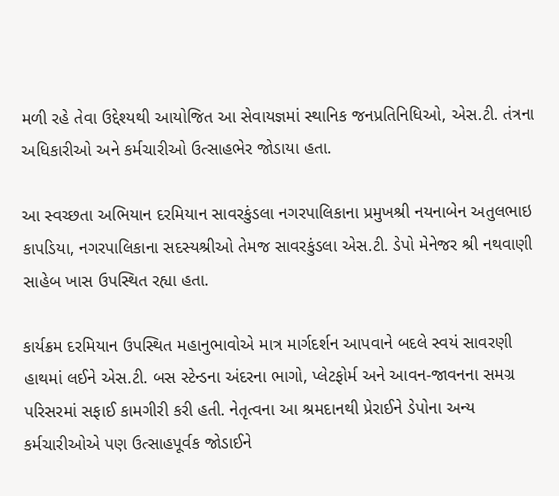મળી રહે તેવા ઉદ્દેશ્યથી આયોજિત આ સેવાયજ્ઞમાં સ્થાનિક જનપ્રતિનિધિઓ, એસ.ટી. તંત્રના અધિકારીઓ અને કર્મચારીઓ ઉત્સાહભેર જોડાયા હતા.

આ સ્વચ્છતા અભિયાન દરમિયાન સાવરકુંડલા નગરપાલિકાના પ્રમુખશ્રી નયનાબેન અતુલભાઇ કાપડિયા, નગરપાલિકાના સદસ્યશ્રીઓ તેમજ સાવરકુંડલા એસ.ટી. ડેપો મેનેજર શ્રી નથવાણી સાહેબ ખાસ ઉપસ્થિત રહ્યા હતા.

કાર્યક્રમ દરમિયાન ઉપસ્થિત મહાનુભાવોએ માત્ર માર્ગદર્શન આપવાને બદલે સ્વયં સાવરણી હાથમાં લઈને એસ.ટી. બસ સ્ટેન્ડના અંદરના ભાગો, પ્લેટફોર્મ અને આવન-જાવનના સમગ્ર પરિસરમાં સફાઈ કામગીરી કરી હતી. નેતૃત્વના આ શ્રમદાનથી પ્રેરાઈને ડેપોના અન્ય કર્મચારીઓએ પણ ઉત્સાહપૂર્વક જોડાઈને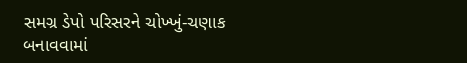સમગ્ર ડેપો પરિસરને ચોખ્ખું-ચણાક બનાવવામાં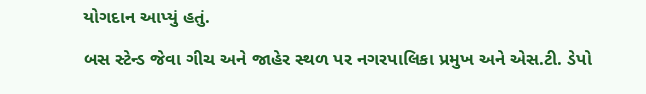યોગદાન આપ્યું હતું.

બસ સ્ટેન્ડ જેવા ગીચ અને જાહેર સ્થળ પર નગરપાલિકા પ્રમુખ અને એસ.ટી. ડેપો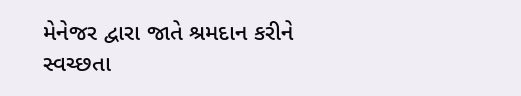મેનેજર દ્વારા જાતે શ્રમદાન કરીને સ્વચ્છતા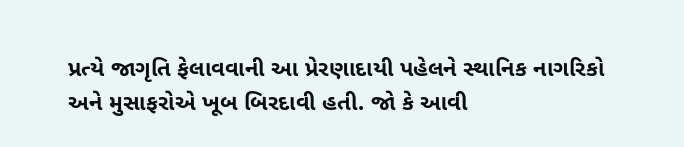પ્રત્યે જાગૃતિ ફેલાવવાની આ પ્રેરણાદાયી પહેલને સ્થાનિક નાગરિકો અને મુસાફરોએ ખૂબ બિરદાવી હતી. જો કે આવી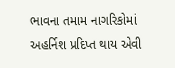ભાવના તમામ નાગરિકોમાં અહર્નિશ પ્રદિપ્ત થાય એવી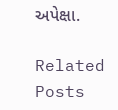અપેક્ષા.

Related Posts